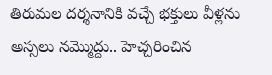తిరుమల దర్శనానికి వచ్చే భక్తులు వీళ్లను అస్సలు నమ్మొద్దు.. హెచ్చరించిన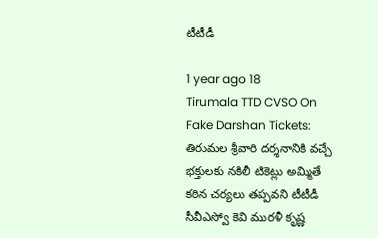టీటీడీ

1 year ago 18
Tirumala TTD CVSO On Fake Darshan Tickets: తిరుమల శ్రీవారి దర్శనానికి వచ్చే భక్తులకు నకిలీ టికెట్లు అమ్మితే కఠిన చర్యలు తప్పవని టీటీడీ సీవీఎస్వో కెవి మురళీ కృష్ణ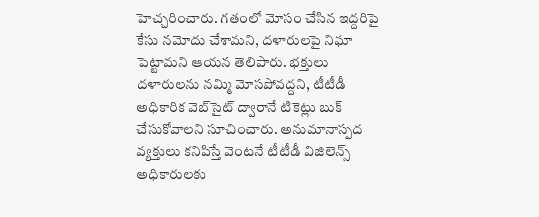హెచ్చరించారు. గతంలో మోసం చేసిన ఇద్దరిపై కేసు నమోదు చేశామని, దళారులపై నిఘా పెట్టామని ఆయన తెలిపారు. భక్తులు దళారులను నమ్మి మోసపోవద్దని, టీటీడీ అధికారిక వెబ్‌సైట్ ద్వారానే టికెట్లు బుక్ చేసుకోవాలని సూచించారు. అనుమానాస్పద వ్యక్తులు కనిపిస్తే వెంటనే టీటీడీ విజిలెన్స్ అధికారులకు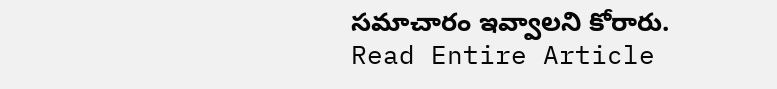సమాచారం ఇవ్వాలని కోరారు.
Read Entire Article